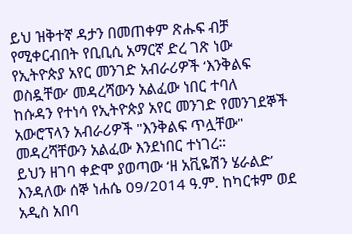ይህ ዝቅተኛ ዳታን በመጠቀም ጽሑፍ ብቻ የሚቀርብበት የቢቢሲ አማርኛ ድረ ገጽ ነው
የኢትዮጵያ አየር መንገድ አብራሪዎች ‘እንቅልፍ ወስዷቸው’ መዳረሻውን አልፈው ነበር ተባለ
ከሱዳን የተነሳ የኢትዮጵያ አየር መንገድ የመንገደኞች አውሮፕላን አብራሪዎች "እንቅልፍ ጥሏቸው" መዳረሻቸውን አልፈው እንደነበር ተነገረ።
ይህን ዘገባ ቀድሞ ያወጣው ‘ዘ አቪዬሽን ሄራልድ’ እንዳለው ሰኞ ነሐሴ 09/2014 ዓ.ም. ከካርቱም ወደ አዲስ አበባ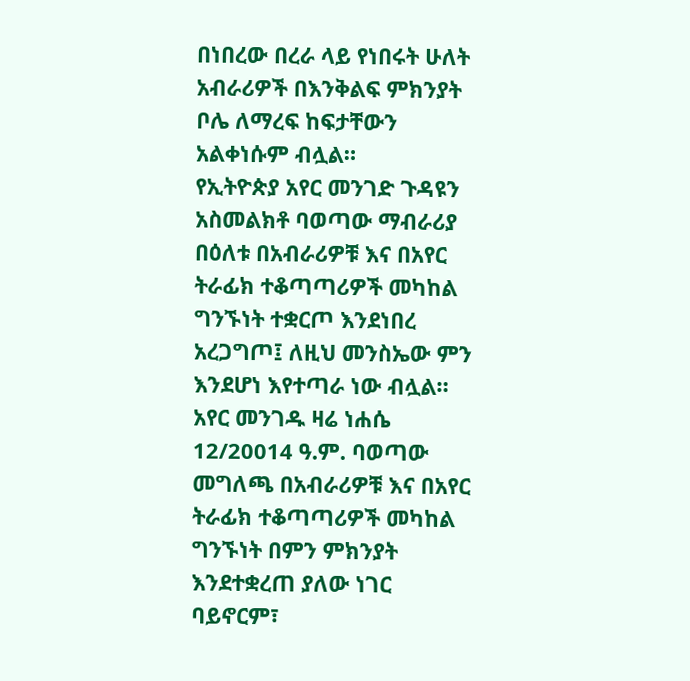በነበረው በረራ ላይ የነበሩት ሁለት አብራሪዎች በእንቅልፍ ምክንያት ቦሌ ለማረፍ ከፍታቸውን አልቀነሱም ብሏል።
የኢትዮጵያ አየር መንገድ ጉዳዩን አስመልክቶ ባወጣው ማብራሪያ በዕለቱ በአብራሪዎቹ እና በአየር ትራፊክ ተቆጣጣሪዎች መካከል ግንኙነት ተቋርጦ እንደነበረ አረጋግጦ፤ ለዚህ መንስኤው ምን እንደሆነ እየተጣራ ነው ብሏል።
አየር መንገዱ ዛሬ ነሐሴ 12/20014 ዓ.ም. ባወጣው መግለጫ በአብራሪዎቹ እና በአየር ትራፊክ ተቆጣጣሪዎች መካከል ግንኙነት በምን ምክንያት እንደተቋረጠ ያለው ነገር ባይኖርም፣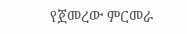የጀመረው ምርመራ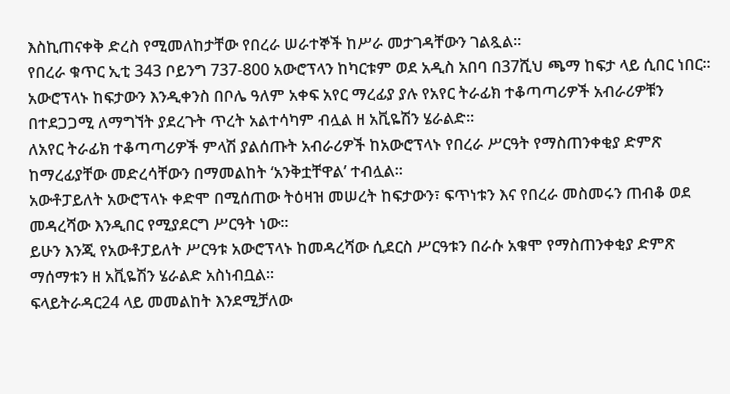እስኪጠናቀቅ ድረስ የሚመለከታቸው የበረራ ሠራተኞች ከሥራ መታገዳቸውን ገልጿል።
የበረራ ቁጥር ኢቲ 343 ቦይንግ 737-800 አውሮፕላን ከካርቱም ወደ አዲስ አበባ በ37ሺህ ጫማ ከፍታ ላይ ሲበር ነበር።
አውሮፕላኑ ከፍታውን እንዲቀንስ በቦሌ ዓለም አቀፍ አየር ማረፊያ ያሉ የአየር ትራፊክ ተቆጣጣሪዎች አብራሪዎቹን በተደጋጋሚ ለማግኘት ያደረጉት ጥረት አልተሳካም ብሏል ዘ አቪዬሽን ሄራልድ።
ለአየር ትራፊክ ተቆጣጣሪዎች ምላሽ ያልሰጡት አብራሪዎች ከአውሮፕላኑ የበረራ ሥርዓት የማስጠንቀቂያ ድምጽ ከማረፊያቸው መድረሳቸውን በማመልከት ‘አንቅቷቸዋል’ ተብሏል።
አውቶፓይለት አውሮፕላኑ ቀድሞ በሚሰጠው ትዕዛዝ መሠረት ከፍታውን፣ ፍጥነቱን እና የበረራ መስመሩን ጠብቆ ወደ መዳረሻው እንዲበር የሚያደርግ ሥርዓት ነው።
ይሁን እንጂ የአውቶፓይለት ሥርዓቱ አውሮፕላኑ ከመዳረሻው ሲደርስ ሥርዓቱን በራሱ አቁሞ የማስጠንቀቂያ ድምጽ ማሰማቱን ዘ አቪዬሽን ሄራልድ አስነብቧል።
ፍላይትራዳር24 ላይ መመልከት እንደሚቻለው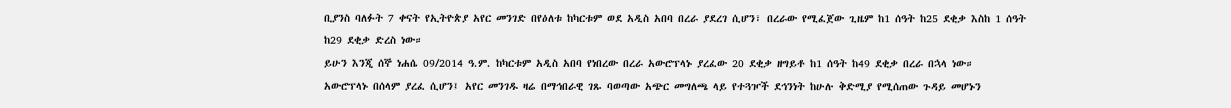ቢያንስ ባለፉት 7 ቀናት የኢትዮጵያ አየር መንገድ በየዕለቱ ከካርቱም ወደ አዲስ አበባ በረራ ያደረገ ሲሆን፣ በረራው የሚፈጀው ጊዜም ከ1 ሰዓት ከ25 ደቂቃ እስከ 1 ሰዓት ከ29 ደቂቃ ድረስ ነው።
ይሁን እንጂ ሰኞ ነሐሴ 09/2014 ዓ.ም. ከካርቱም አዲስ አበባ የነበረው በረራ አውሮፕላኑ ያረፈው 20 ደቂቃ ዘግይቶ ከ1 ሰዓት ከ49 ደቂቃ በረራ በኋላ ነው።
አውሮፕላኑ በሰላም ያረፈ ሲሆን፤ አየር መንገዱ ዛሬ በማኅበራዊ ገጹ ባወጣው አጭር መግለጫ ላይ የተጓዦች ደኅንነት ከሁሉ ቅድሚያ የሚሰጠው ጉዳይ መሆኑን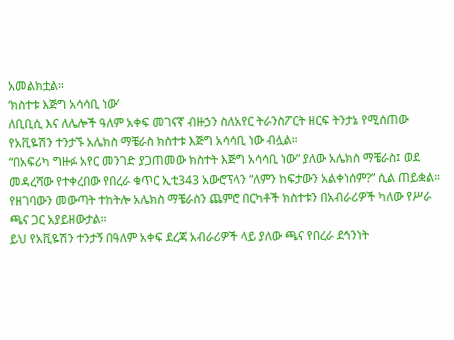አመልክቷል።
‘ክስተቱ እጅግ አሳሳቢ ነው’
ለቢቢሲ እና ለሌሎች ዓለም አቀፍ መገናኛ ብዙኃን ስለአየር ትራንስፖርት ዘርፍ ትንታኔ የሚሰጠው የአቪዬሽን ተንታኙ አሌክስ ማቼራስ ክስተቱ እጅግ አሳሳቢ ነው ብሏል።
“በአፍሪካ ግዙፉ አየር መንገድ ያጋጠመው ክስተት እጅግ አሳሳቢ ነው” ያለው አሌክስ ማቼራስ፤ ወደ መዳረሻው የተቀረበው የበረራ ቁጥር ኢቲ343 አውሮፕላን “ለምን ከፍታውን አልቀነሰም?” ሲል ጠይቋል።
የዘገባውን መውጣት ተከትሎ አሌክስ ማቼራስን ጨምሮ በርካቶች ክስተቱን በአብራሪዎች ካለው የሥራ ጫና ጋር አያይዘውታል።
ይህ የአቪዬሽን ተንታኝ በዓለም አቀፍ ደረጃ አብራሪዎች ላይ ያለው ጫና የበረራ ደኅንነት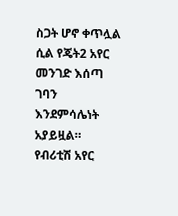ስጋት ሆኖ ቀጥሏል ሲል የጄት2 አየር መንገድ እሰጣ ገባን እንደምሳሌነት አያይዟል።
የብሪቲሽ አየር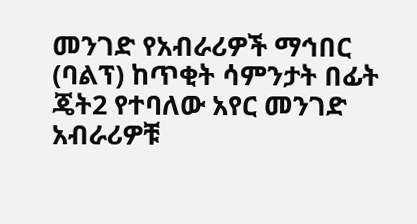መንገድ የአብራሪዎች ማኅበር (ባልፕ) ከጥቂት ሳምንታት በፊት ጄት2 የተባለው አየር መንገድ አብራሪዎቹ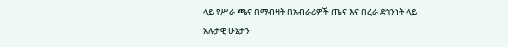ላይ የሥራ ጫና በማብዛት በአብራሪዎች ጤና እና በረራ ደኅንነት ላይ አሉታዊ ሁኔታን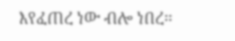እየፈጠረ ነው ብሎ ነበረ።